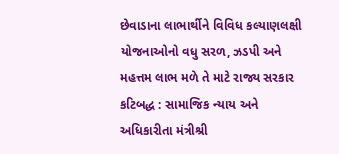છેવાડાના લાભાર્થીને વિવિધ કલ્યાણલક્ષી યોજનાઓનો વધુ સરળ, ઝડપી અને મહત્તમ લાભ મળે તે માટે રાજ્ય સરકાર કટિબદ્ધ : સામાજિક ન્યાય અને અધિકારીતા મંત્રીશ્રી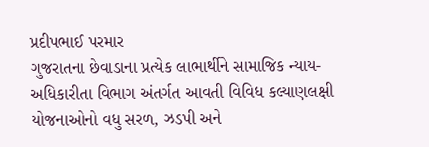પ્રદીપભાઈ પરમાર
ગુજરાતના છેવાડાના પ્રત્યેક લાભાર્થીને સામાજિક ન્યાય-અધિકારીતા વિભાગ અંતર્ગત આવતી વિવિધ કલ્યાણલક્ષી યોજનાઓનો વધુ સરળ, ઝડપી અને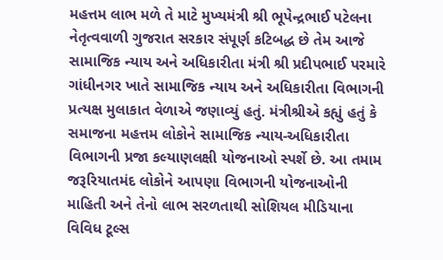મહત્તમ લાભ મળે તે માટે મુખ્યમંત્રી શ્રી ભૂપેન્દ્રભાઈ પટેલના નેતૃત્વવાળી ગુજરાત સરકાર સંપૂર્ણ કટિબદ્ધ છે તેમ આજે સામાજિક ન્યાય અને અધિકારીતા મંત્રી શ્રી પ્રદીપભાઈ પરમારે ગાંધીનગર ખાતે સામાજિક ન્યાય અને અધિકારીતા વિભાગની પ્રત્યક્ષ મુલાકાત વેળાએ જણાવ્યું હતું. મંત્રીશ્રીએ કહ્યું હતું કે સમાજના મહત્તમ લોકોને સામાજિક ન્યાય-અધિકારીતા વિભાગની પ્રજા કલ્યાણલક્ષી યોજનાઓ સ્પર્શે છે. આ તમામ જરૂરિયાતમંદ લોકોને આપણા વિભાગની યોજનાઓની માહિતી અને તેનો લાભ સરળતાથી સોશિયલ મીડિયાના વિવિધ ટૂલ્સ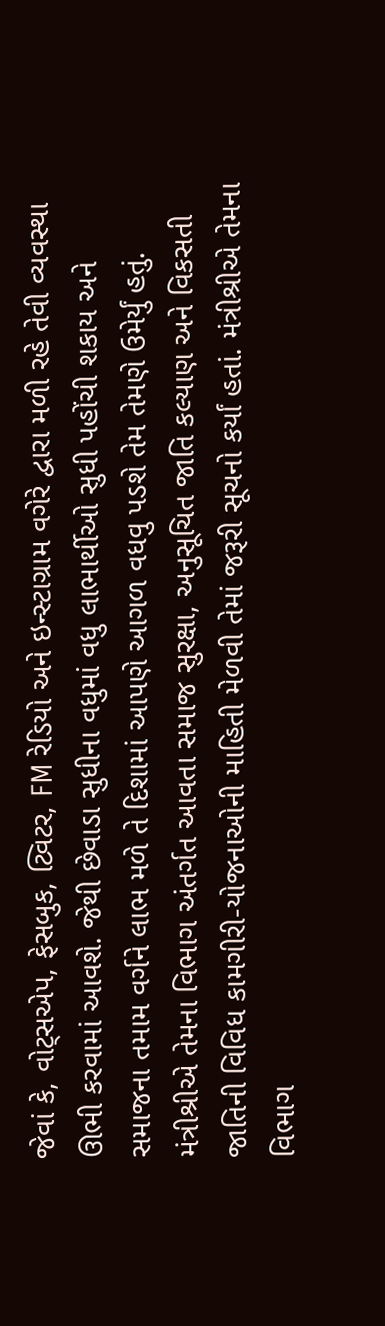જેવાં કે, વોટ્સએપ, ફેસબુક, ટ્વિટર, FM રેડિયો અને ઇન્સ્ટાગ્રામ વગેરે દ્વારા મળી રહે તેવી વ્યવસ્થા ઊભી કરવામાં આવશે. જેથી છેવાડા સુધીના વધુમાં વધુ લાભાર્થીઓ સુધી પહોંચી શકાય અને સમાજના તમામ વર્ગને લાભ મળે તે દિશામાં આપણે આગળ વધવુ પડશે તેમ તેમણે ઉમેર્યું હતું. મંત્રીશ્રીએ તેમના વિભાગ અંતર્ગત આવતા સમાજ સુરક્ષા, અનુસૂચિત જાતિ કલ્યાણ અને વિકસતી જાતિની વિવિધ કામગીરી-યોજનાઓની માહિતી મેળવી તેમાં જરૂરી સૂચનો કર્યાં હતાં. મંત્રીશ્રીએ તેમના વિભાગ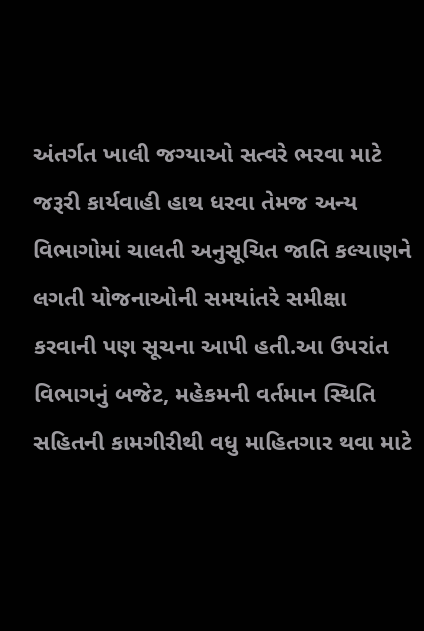અંતર્ગત ખાલી જગ્યાઓ સત્વરે ભરવા માટે જરૂરી કાર્યવાહી હાથ ધરવા તેમજ અન્ય વિભાગોમાં ચાલતી અનુસૂચિત જાતિ કલ્યાણને લગતી યોજનાઓની સમયાંતરે સમીક્ષા કરવાની પણ સૂચના આપી હતી.આ ઉપરાંત વિભાગનું બજેટ, મહેકમની વર્તમાન સ્થિતિ સહિતની કામગીરીથી વધુ માહિતગાર થવા માટે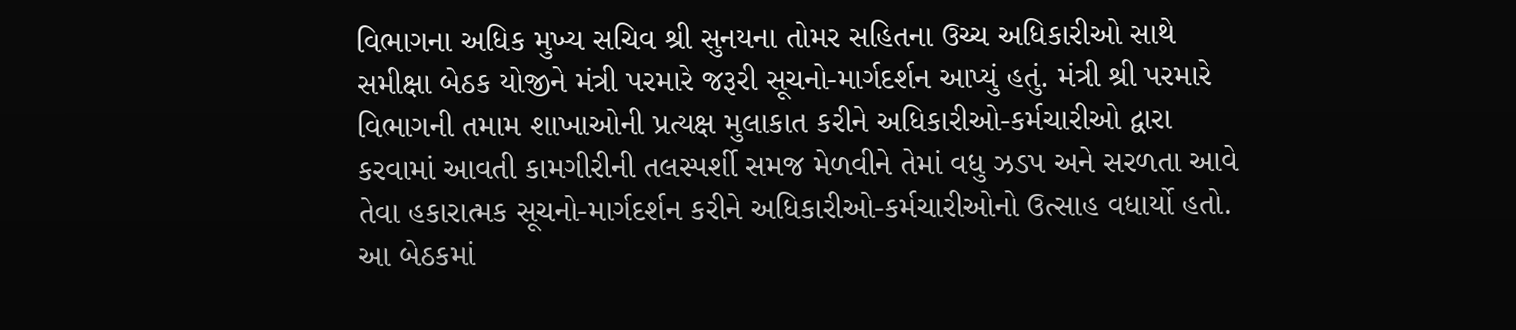વિભાગના અધિક મુખ્ય સચિવ શ્રી સુનયના તોમર સહિતના ઉચ્ચ અધિકારીઓ સાથે સમીક્ષા બેઠક યોજીને મંત્રી પરમારે જરૂરી સૂચનો-માર્ગદર્શન આપ્યું હતું. મંત્રી શ્રી પરમારે વિભાગની તમામ શાખાઓની પ્રત્યક્ષ મુલાકાત કરીને અધિકારીઓ-કર્મચારીઓ દ્વારા કરવામાં આવતી કામગીરીની તલસ્પર્શી સમજ મેળવીને તેમાં વધુ ઝડપ અને સરળતા આવે તેવા હકારાત્મક સૂચનો-માર્ગદર્શન કરીને અધિકારીઓ-કર્મચારીઓનો ઉત્સાહ વધાર્યો હતો. આ બેઠકમાં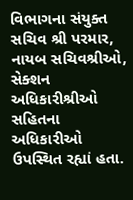વિભાગના સંયુક્ત સચિવ શ્રી પરમાર, નાયબ સચિવશ્રીઓ, સેક્શન અધિકારીશ્રીઓ સહિતના અધિકારીઓ ઉપસ્થિત રહ્યાં હતા.